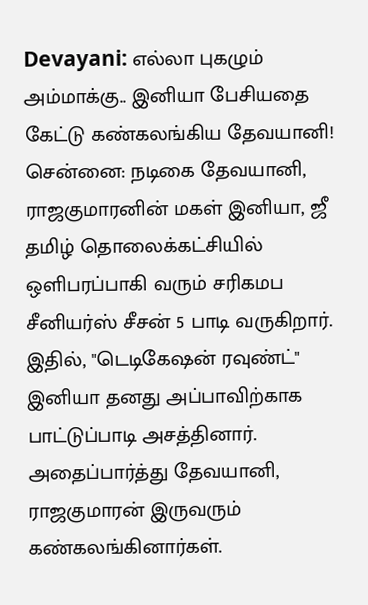Devayani: எல்லா புகழும் அம்மாக்கு.. இனியா பேசியதை கேட்டு கண்கலங்கிய தேவயானி!
சென்னை: நடிகை தேவயானி, ராஜகுமாரனின் மகள் இனியா, ஜீ தமிழ் தொலைக்கட்சியில் ஒளிபரப்பாகி வரும் சரிகமப சீனியர்ஸ் சீசன் 5 பாடி வருகிறார். இதில், "டெடிகேஷன் ரவுண்ட்" இனியா தனது அப்பாவிற்காக பாட்டுப்பாடி அசத்தினார். அதைப்பார்த்து தேவயானி, ராஜகுமாரன் இருவரும் கண்கலங்கினார்கள்.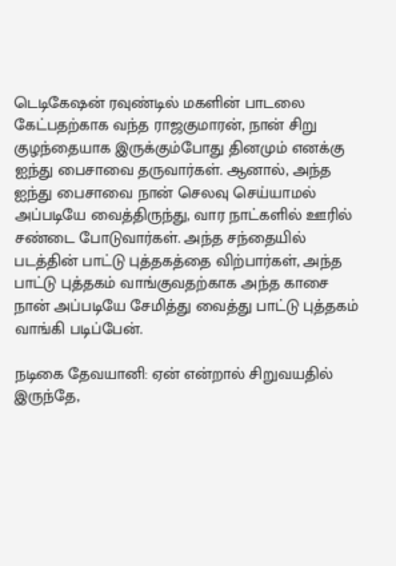டெடிகேஷன் ரவுண்டில் மகளின் பாடலை கேட்பதற்காக வந்த ராஜகுமாரன், நான் சிறு குழந்தையாக இருக்கும்போது தினமும் எனக்கு ஐந்து பைசாவை தருவார்கள். ஆனால், அந்த ஐந்து பைசாவை நான் செலவு செய்யாமல் அப்படியே வைத்திருந்து, வார நாட்களில் ஊரில் சண்டை போடுவார்கள். அந்த சந்தையில் படத்தின் பாட்டு புத்தகத்தை விற்பார்கள், அந்த பாட்டு புத்தகம் வாங்குவதற்காக அந்த காசை நான் அப்படியே சேமித்து வைத்து பாட்டு புத்தகம் வாங்கி படிப்பேன்.

நடிகை தேவயானி: ஏன் என்றால் சிறுவயதில் இருந்தே,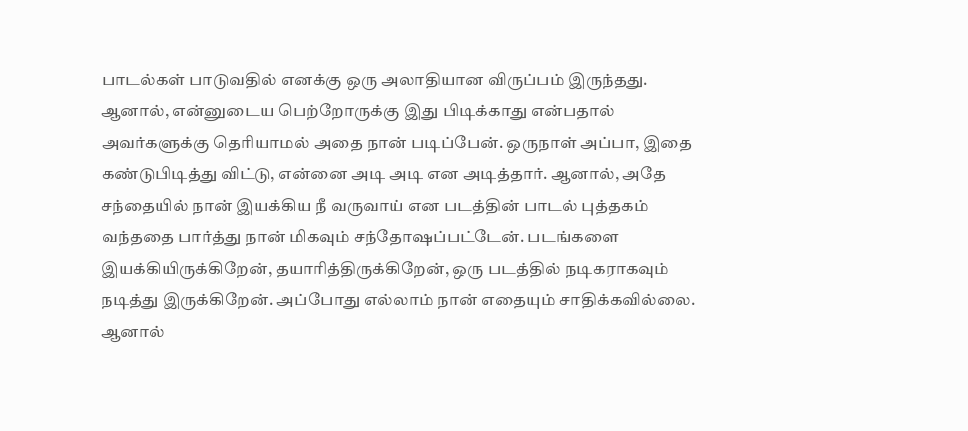பாடல்கள் பாடுவதில் எனக்கு ஒரு அலாதியான விருப்பம் இருந்தது. ஆனால், என்னுடைய பெற்றோருக்கு இது பிடிக்காது என்பதால் அவர்களுக்கு தெரியாமல் அதை நான் படிப்பேன். ஒருநாள் அப்பா, இதை கண்டுபிடித்து விட்டு, என்னை அடி அடி என அடித்தார். ஆனால், அதே சந்தையில் நான் இயக்கிய நீ வருவாய் என படத்தின் பாடல் புத்தகம் வந்ததை பார்த்து நான் மிகவும் சந்தோஷப்பட்டேன். படங்களை இயக்கியிருக்கிறேன், தயாரித்திருக்கிறேன், ஒரு படத்தில் நடிகராகவும் நடித்து இருக்கிறேன். அப்போது எல்லாம் நான் எதையும் சாதிக்கவில்லை. ஆனால்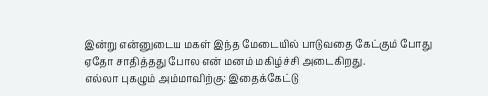இன்று என்னுடைய மகள் இந்த மேடையில் பாடுவதை கேட்கும் போது ஏதோ சாதித்தது போல என் மனம் மகிழ்ச்சி அடைகிறது.
எல்லா புகழும் அம்மாவிற்கு: இதைக்கேட்டு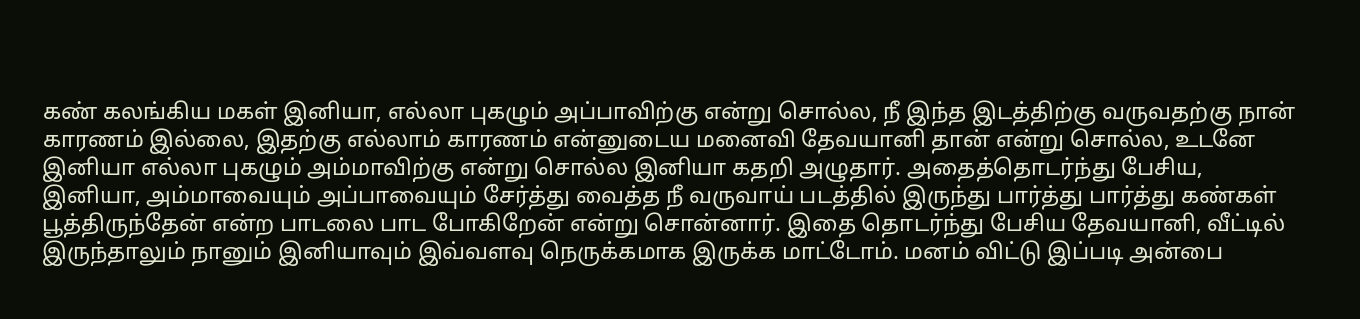கண் கலங்கிய மகள் இனியா, எல்லா புகழும் அப்பாவிற்கு என்று சொல்ல, நீ இந்த இடத்திற்கு வருவதற்கு நான் காரணம் இல்லை, இதற்கு எல்லாம் காரணம் என்னுடைய மனைவி தேவயானி தான் என்று சொல்ல, உடனே இனியா எல்லா புகழும் அம்மாவிற்கு என்று சொல்ல இனியா கதறி அழுதார். அதைத்தொடர்ந்து பேசிய, இனியா, அம்மாவையும் அப்பாவையும் சேர்த்து வைத்த நீ வருவாய் படத்தில் இருந்து பார்த்து பார்த்து கண்கள் பூத்திருந்தேன் என்ற பாடலை பாட போகிறேன் என்று சொன்னார். இதை தொடர்ந்து பேசிய தேவயானி, வீட்டில் இருந்தாலும் நானும் இனியாவும் இவ்வளவு நெருக்கமாக இருக்க மாட்டோம். மனம் விட்டு இப்படி அன்பை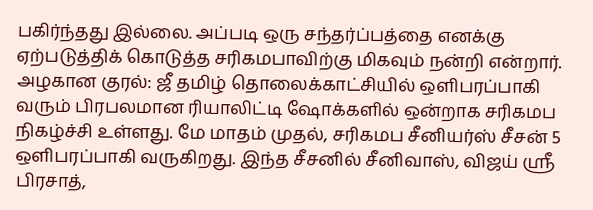பகிர்ந்தது இல்லை. அப்படி ஒரு சந்தர்ப்பத்தை எனக்கு ஏற்படுத்திக் கொடுத்த சரிகமபாவிற்கு மிகவும் நன்றி என்றார்.
அழகான குரல்: ஜீ தமிழ் தொலைக்காட்சியில் ஒளிபரப்பாகி வரும் பிரபலமான ரியாலிட்டி ஷோக்களில் ஒன்றாக சரிகமப நிகழ்ச்சி உள்ளது. மே மாதம் முதல், சரிகமப சீனியர்ஸ் சீசன் 5 ஒளிபரப்பாகி வருகிறது. இந்த சீசனில் சீனிவாஸ், விஜய் ஸ்ரீ பிரசாத்,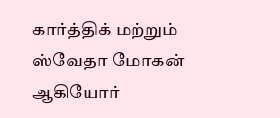கார்த்திக் மற்றும் ஸ்வேதா மோகன் ஆகியோர்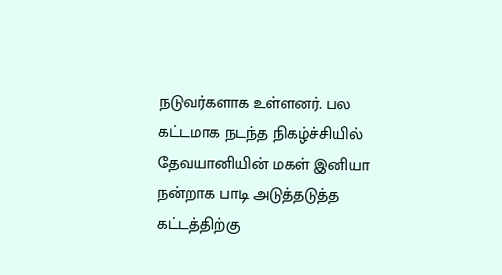நடுவர்களாக உள்ளனர். பல கட்டமாக நடந்த நிகழ்ச்சியில் தேவயானியின் மகள் இனியா நன்றாக பாடி அடுத்தடுத்த கட்டத்திற்கு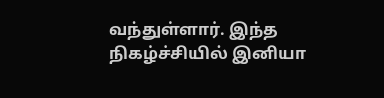வந்துள்ளார். இந்த நிகழ்ச்சியில் இனியா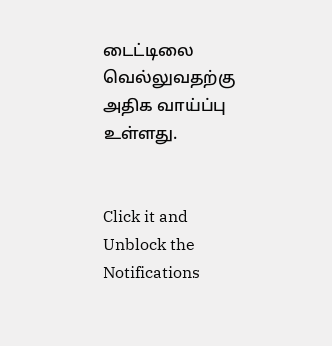டைட்டிலை வெல்லுவதற்கு அதிக வாய்ப்பு உள்ளது.


Click it and Unblock the Notifications